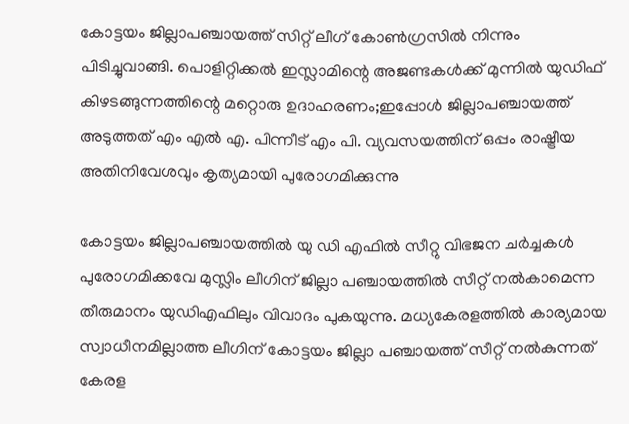കോട്ടയം ജില്ലാപഞ്ചായത്ത് സിറ്റ് ലീഗ് കോണ്‍ഗ്രസില്‍ നിന്നും പിടിച്ചുവാങ്ങി. പൊളിറ്റിക്കല്‍ ഇസ്ലാമിന്റെ അജണ്ടകള്‍ക്ക് മുന്നില്‍ യുഡിഫ് കിഴടങ്ങുന്നത്തിന്റെ മറ്റൊരു ഉദാഹരണം;ഇപ്പോള്‍ ജില്ലാപഞ്ചായത്ത് അടുത്തത് എം എല്‍ എ. പിന്നീട് എം പി. വ്യവസയത്തിന് ഒപ്പം രാഷ്ട്രീയ അതിനിവേശവും കൃത്യമായി പുരോഗമിക്കുന്നു

കോട്ടയം ജില്ലാപഞ്ചായത്തില്‍ യു ഡി എഫില്‍ സീറ്റു വിഭജന ചര്‍ച്ചകള്‍ പുരോഗമിക്കവേ മുസ്ലിം ലീഗിന് ജില്ലാ പഞ്ചായത്തില്‍ സീറ്റ് നല്‍കാമെന്ന തീരുമാനം യുഡിഎഫിലും വിവാദം പുകയുന്നു. മധ്യകേരളത്തില്‍ കാര്യമായ സ്വാധീനമില്ലാത്ത ലീഗിന് കോട്ടയം ജില്ലാ പഞ്ചായത്ത് സീറ്റ് നല്‍കുന്നത് കേരള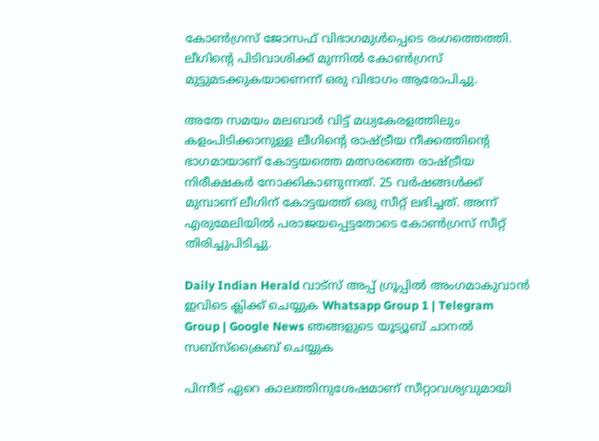കോണ്‍ഗ്രസ് ജോസഫ് വിഭാഗമുള്‍പ്പെടെ രംഗത്തെത്തി. ലീഗിന്റെ പിടിവാശിക്ക് മുന്നില്‍ കോണ്‍ഗ്രസ് മുട്ടുമടക്കുകയാണെന്ന് ഒരു വിഭാഗം ആരോപിച്ചു.

അതേ സമയം മലബാര്‍ വിട്ട് മധ്യകേരളത്തിലും കളംപിടിക്കാനുള്ള ലീഗിന്റെ രാഷ്ട്രീയ നീക്കത്തിന്റെ ഭാഗമായാണ് കോട്ടയത്തെ മത്സരത്തെ രാഷ്ട്രീയ നിരീക്ഷകര്‍ നോക്കികാണുന്നത്. 25 വര്‍ഷങ്ങള്‍ക്ക് മുമ്പാണ് ലീഗിന് കോട്ടയത്ത് ഒരു സീറ്റ് ലഭിച്ചത്. അന്ന് എരുമേലിയില്‍ പരാജയപ്പെട്ടതോടെ കോണ്‍ഗ്രസ് സീറ്റ് തിരിച്ചുപിടിച്ചു.

Daily Indian Herald വാട്സ് അപ്പ് ഗ്രൂപ്പിൽ അംഗമാകുവാൻ ഇവിടെ ക്ലിക്ക് ചെയ്യുക Whatsapp Group 1 | Telegram Group | Google News ഞങ്ങളുടെ യൂട്യൂബ് ചാനൽ സബ്സ്ക്രൈബ് ചെയ്യുക

പിന്നീട് ഏറെ കാലത്തിനുശേഷമാണ് സീറ്റാവശ്യവുമായി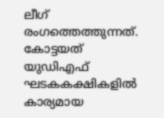ലീഗ് രംഗത്തെത്തുന്നത്. കോട്ടയത് യുഡിഎഫ് ഘടകകക്ഷികളില്‍ കാര്യമായ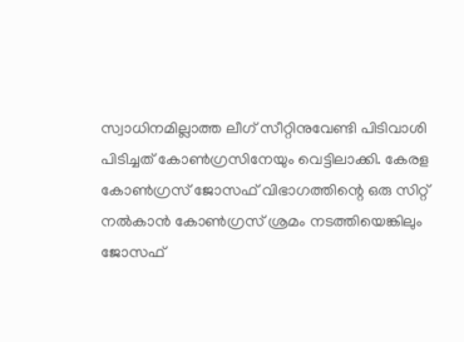സ്വാധിനമില്ലാത്ത ലീഗ് സീറ്റിനുവേണ്ടി പിടിവാശി പിടിച്ചത് കോണ്‍ഗ്രസിനേയും വെട്ടിലാക്കി. കേരള കോണ്‍ഗ്രസ് ജോസഫ് വിഭാഗത്തിന്റെ ഒരു സിറ്റ് നല്‍കാന്‍ കോണ്‍ഗ്രസ് ശ്രമം നടത്തിയെങ്കിലും ജോസഫ്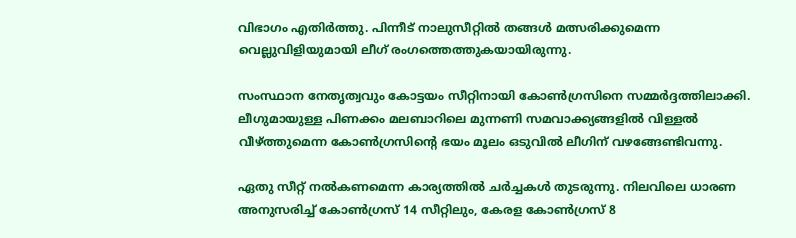വിഭാഗം എതിര്‍ത്തു. പിന്നീട് നാലുസീറ്റില്‍ തങ്ങള്‍ മത്സരിക്കുമെന്ന വെല്ലുവിളിയുമായി ലീഗ് രംഗത്തെത്തുകയായിരുന്നു.

സംസ്ഥാന നേതൃത്വവും കോട്ടയം സീറ്റിനായി കോണ്‍ഗ്രസിനെ സമ്മര്‍ദ്ദത്തിലാക്കി. ലീഗുമായുള്ള പിണക്കം മലബാറിലെ മുന്നണി സമവാക്ക്യങ്ങളില്‍ വിള്ളല്‍ വീഴ്ത്തുമെന്ന കോണ്‍ഗ്രസിന്റെ ഭയം മൂലം ഒടുവില്‍ ലീഗിന് വഴങ്ങേണ്ടിവന്നു.

ഏതു സീറ്റ് നല്‍കണമെന്ന കാര്യത്തില്‍ ചര്‍ച്ചകള്‍ തുടരുന്നു. നിലവിലെ ധാരണ അനുസരിച്ച് കോണ്‍ഗ്രസ് 14 സീറ്റിലും, കേരള കോണ്‍ഗ്രസ് 8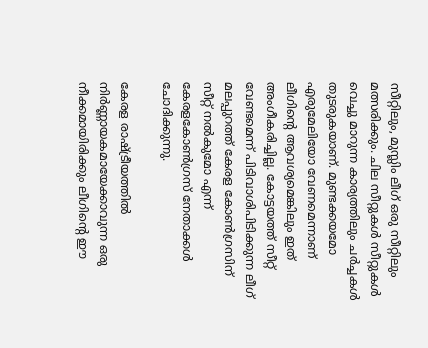സീറ്റിലും, മുസ്ലിം ലീഗ് ഒരു സീറ്റിലും മത്സരിക്കും. ചില സീറ്റുകള്‍ സീറ്റുകള്‍ വെച്ചു മാറുന്ന കാര്യത്തിലും ചര്‍ച്ചകള്‍ തുടരുകയാണ്. മുണ്ടക്കയമോ എരുമേലിയോ വേണമെന്നാണ് ലീഗിന്റെ ആവശ്യമെങ്കിലും ഇത് അംഗീകരിച്ചില്ല. കോട്ടയത്ത് സീറ്റ് വേണ്ടമെന്ന് പിടിവാശിപിടിക്കുന്ന ലീഗ് മലപ്പുറത്ത് കേരള കോണ്‍ഗ്രസിന് സീറ്റ് നല്‍കുമോ എന്ന് കേരളകോണ്‍ഗ്രസ് നേതാക്കള്‍ ചോദിക്കുന്നു.

കേരള രാഷ്ട്രീയത്തില്‍ നിര്‍ണ്ണായകമായേക്കാവുന്ന ഒരു നീക്കമായിരിക്കും ലീഗിന്റെ ഈ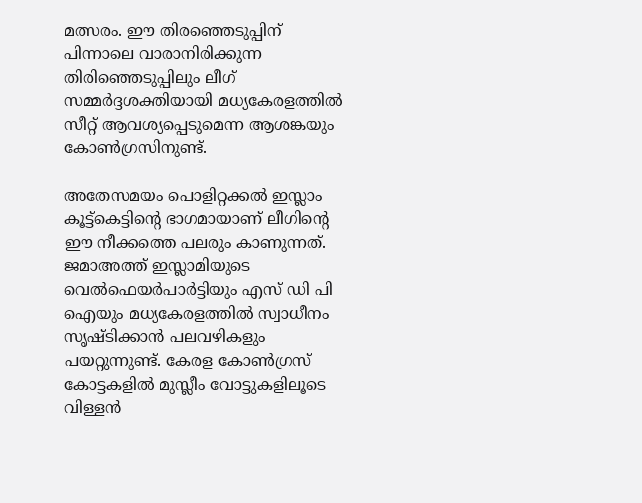മത്സരം. ഈ തിരഞ്ഞെടുപ്പിന് പിന്നാലെ വാരാനിരിക്കുന്ന തിരിഞ്ഞെടുപ്പിലും ലീഗ് സമ്മര്‍ദ്ദശക്തിയായി മധ്യകേരളത്തില്‍ സീറ്റ് ആവശ്യപ്പെടുമെന്ന ആശങ്കയും കോണ്‍ഗ്രസിനുണ്ട്.

അതേസമയം പൊളിറ്റക്കല്‍ ഇസ്ലാം കൂട്ട്‌കെട്ടിന്റെ ഭാഗമായാണ് ലീഗിന്റെ ഈ നീക്കത്തെ പലരും കാണുന്നത്. ജമാഅത്ത് ഇസ്ലാമിയുടെ വെല്‍ഫെയര്‍പാര്‍ട്ടിയും എസ് ഡി പി ഐയും മധ്യകേരളത്തില്‍ സ്വാധീനം സൃഷ്ടിക്കാന്‍ പലവഴികളും പയറ്റുന്നുണ്ട്. കേരള കോണ്‍ഗ്രസ് കോട്ടകളില്‍ മുസ്ലീം വോട്ടുകളിലൂടെ വിള്ളന്‍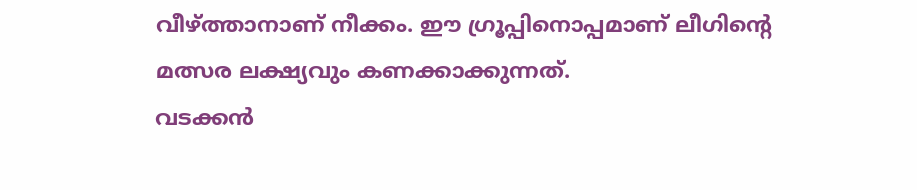വീഴ്ത്താനാണ് നീക്കം. ഈ ഗ്രൂപ്പിനൊപ്പമാണ് ലീഗിന്റെ മത്സര ലക്ഷ്യവും കണക്കാക്കുന്നത്.
വടക്കന്‍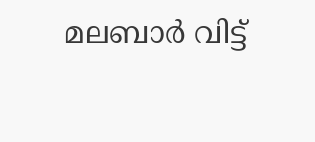മലബാര്‍ വിട്ട്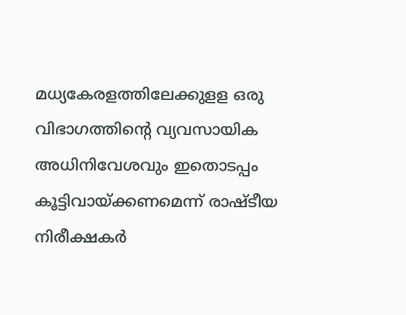മധ്യകേരളത്തിലേക്കുളള ഒരു വിഭാഗത്തിന്റെ വ്യവസായിക അധിനിവേശവും ഇതൊടപ്പം കൂട്ടിവായ്ക്കണമെന്ന് രാഷ്ടീയ നിരീക്ഷകര്‍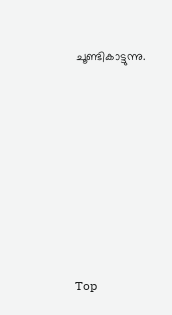ചൂണ്ടികാട്ടുന്നു.









Top